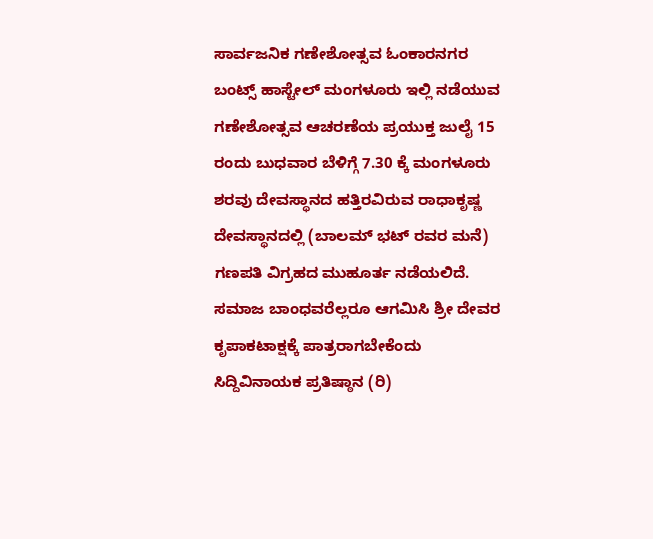ಸಾರ್ವಜನಿಕ ಗಣೇಶೋತ್ಸವ ಓಂಕಾರನಗರ ಬಂಟ್ಸ್ ಹಾಸ್ಟೇಲ್ ಮಂಗಳೂರು ಇಲ್ಲಿ ನಡೆಯುವ ಗಣೇಶೋತ್ಸವ ಆಚರಣೆಯ ಪ್ರಯುಕ್ತ ಜುಲೈ 15 ರಂದು ಬುಧವಾರ ಬೆಳಿಗ್ಗೆ 7.30 ಕ್ಕೆ ಮಂಗಳೂರು ಶರವು ದೇವಸ್ಥಾನದ ಹತ್ತಿರವಿರುವ ರಾಧಾಕೃಷ್ಣ ದೇವಸ್ಥಾನದಲ್ಲಿ (ಬಾಲಮ್ ಭಟ್ ರವರ ಮನೆ) ಗಣಪತಿ ವಿಗ್ರಹದ ಮುಹೂರ್ತ ನಡೆಯಲಿದೆ. ಸಮಾಜ ಬಾಂಧವರೆಲ್ಲರೂ ಆಗಮಿಸಿ ಶ್ರೀ ದೇವರ ಕೃಪಾಕಟಾಕ್ಷಕ್ಕೆ ಪಾತ್ರರಾಗಬೇಕೆಂದು ಸಿದ್ದಿವಿನಾಯಕ ಪ್ರತಿಷ್ಠಾನ (ರಿ)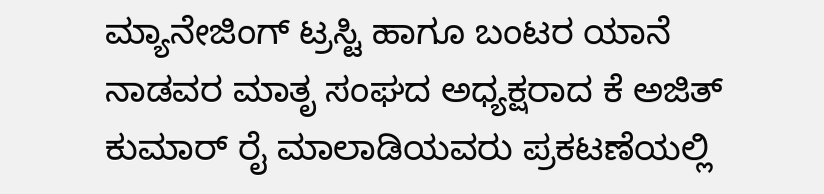ಮ್ಯಾನೇಜಿಂಗ್ ಟ್ರಸ್ಟಿ ಹಾಗೂ ಬಂಟರ ಯಾನೆ ನಾಡವರ ಮಾತೃ ಸಂಘದ ಅಧ್ಯಕ್ಷರಾದ ಕೆ ಅಜಿತ್ ಕುಮಾರ್ ರೈ ಮಾಲಾಡಿಯವರು ಪ್ರಕಟಣೆಯಲ್ಲಿ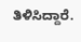ತಿಳಿಸಿದ್ದಾರೆ.